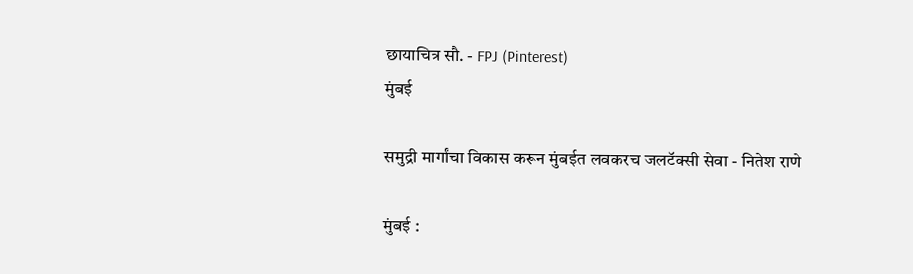छायाचित्र सौ. - FPJ (Pinterest)
मुंबई

समुद्री मार्गांचा विकास करून मुंबईत लवकरच जलटॅक्सी सेवा - नितेश राणे

मुंबई :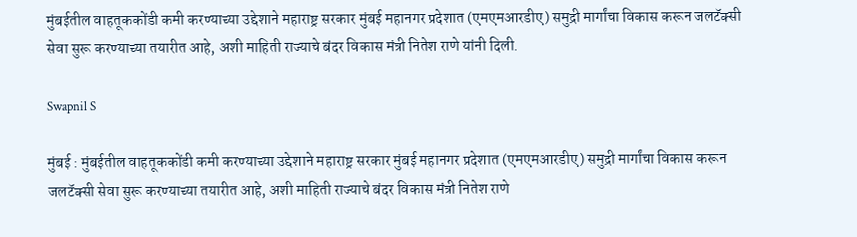मुंबईतील वाहतूककोंडी कमी करण्याच्या उद्देशाने महाराष्ट्र सरकार मुंबई महानगर प्रदेशात (एमएमआरडीए) समुद्री मार्गांचा विकास करून जलटॅक्सी सेवा सुरू करण्याच्या तयारीत आहे, अशी माहिती राज्याचे बंदर विकास मंत्री नितेश राणे यांनी दिली.

Swapnil S

मुंबई : मुंबईतील वाहतूककोंडी कमी करण्याच्या उद्देशाने महाराष्ट्र सरकार मुंबई महानगर प्रदेशात (एमएमआरडीए) समुद्री मार्गांचा विकास करून जलटॅक्सी सेवा सुरू करण्याच्या तयारीत आहे, अशी माहिती राज्याचे बंदर विकास मंत्री नितेश राणे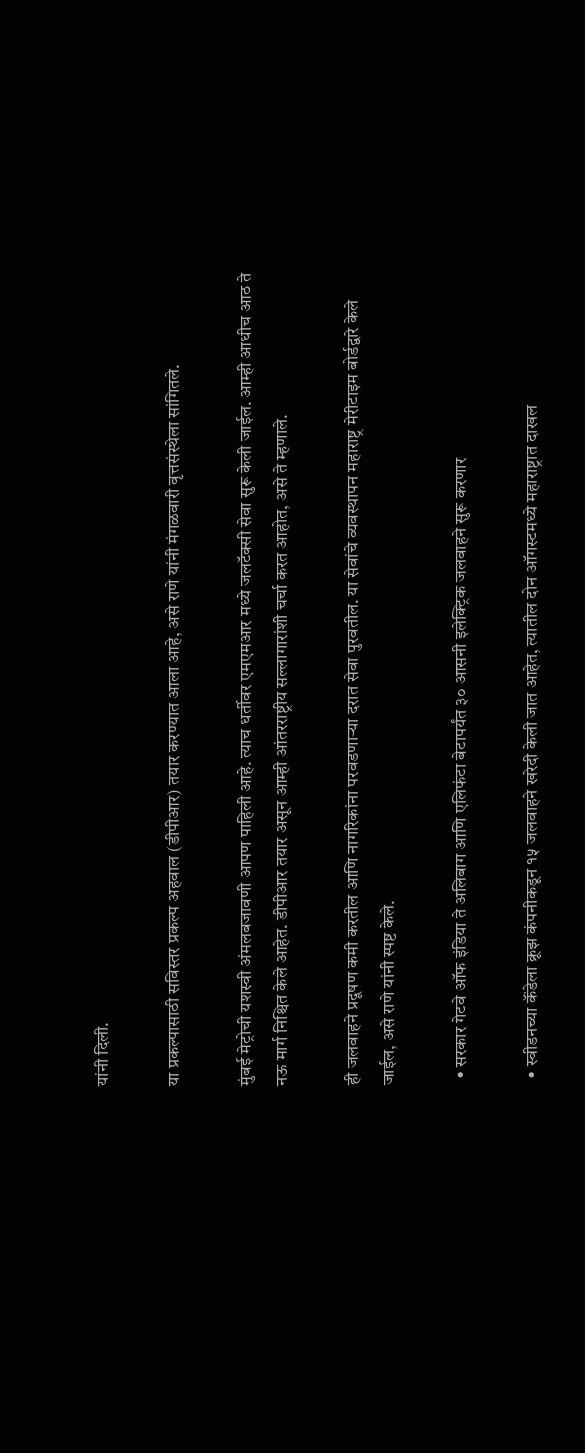यांनी दिली.

या प्रकल्पासाठी सविस्तर प्रकल्प अहवाल (डीपीआर) तयार करण्यात आला आहे, असे राणे यांनी मंगळवारी वृत्तसंस्थेला सांगितले.

मुंबई मेट्रोची यशस्वी अंमलबजावणी आपण पाहिली आहे. त्याच धर्तीवर एमएमआर मध्ये जलटॅक्सी सेवा सुरू केली जाईल. आम्ही आधीच आठ ते नऊ मार्ग निश्चित केले आहेत. डीपीआर तयार असून आम्ही आंतरराष्ट्रीय सल्लागारांशी चर्चा करत आहोत, असे ते म्हणाले.

ही जलवाहने प्रदूषण कमी करतील आणि नागरिकांना परवडणाऱ्या दरात सेवा पुरवतील. या सेवांचे व्यवस्थापन महाराष्ट्र मेरीटाइम बोर्डद्वारे केले जाईल, असे राणे यांनी स्पष्ट केले.

  • सरकार गेटवे ऑफ इंडिया ते अलिबाग आणि एलिफंटा बेटापर्यंत ३० आसनी इलेक्ट्रिक जलवाहने सुरू करणार

  • स्वीडनच्या कॅंडेला क्रूझ कंपनीकडून १५ जलवाहने खरेदी केली जात आहेत, त्यातील दोन ऑगस्टमध्ये महाराष्ट्रात दाखल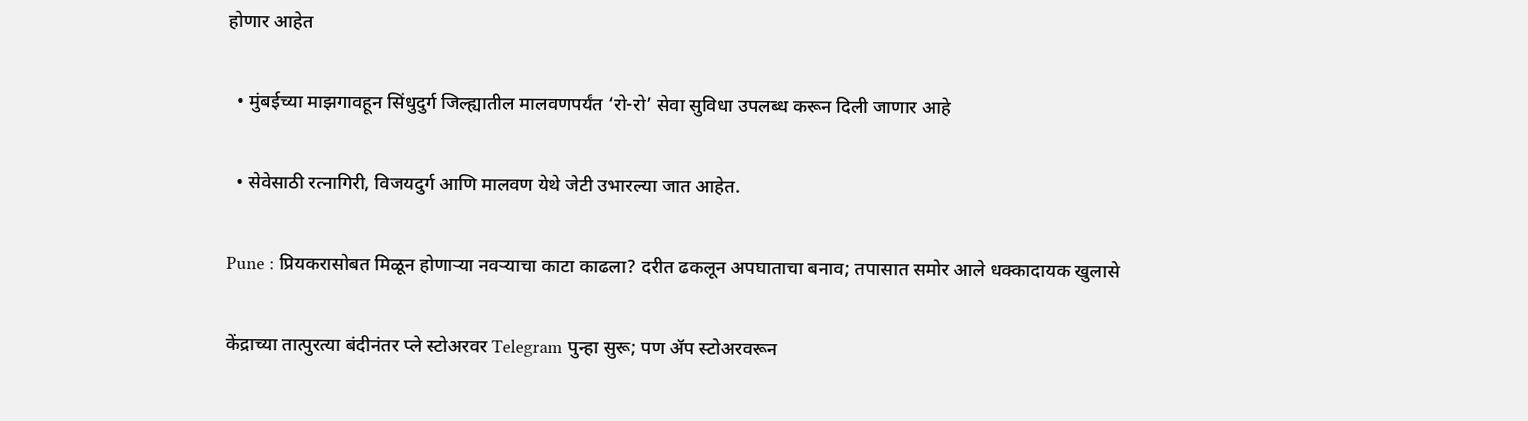होणार आहेत

  • मुंबईच्या माझगावहून सिंधुदुर्ग जिल्ह्यातील मालवणपर्यंत ‘रो-रो’ सेवा सुविधा उपलब्ध करून दिली जाणार आहे

  • सेवेसाठी रत्नागिरी, विजयदुर्ग आणि मालवण येथे जेटी उभारल्या जात आहेत.

Pune : प्रियकरासोबत मिळून होणाऱ्या नवऱ्याचा काटा काढला? दरीत ढकलून अपघाताचा बनाव; तपासात समोर आले धक्कादायक खुलासे

केंद्राच्या तात्पुरत्या बंदीनंतर प्ले स्टोअरवर Telegram पुन्हा सुरू; पण ॲप स्टोअरवरून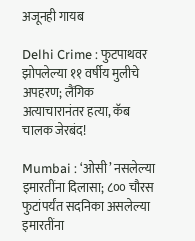अजूनही गायब

Delhi Crime : फुटपाथवर झोपलेल्या ११ वर्षीय मुलीचे अपहरण; लैंगिक अत्याचारानंतर हत्या, कॅब चालक जेरबंद!

Mumbai : ‘ओसी’ नसलेल्या इमारतींना दिलासा; ८०० चौरस फुटांपर्यंत सदनिका असलेल्या इमारतींना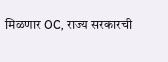मिळणार OC, राज्य सरकारची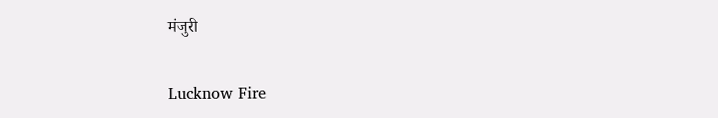मंजुरी

Lucknow Fire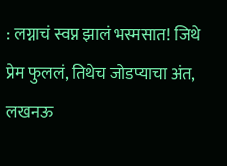: लग्नाचं स्वप्न झालं भस्मसात! जिथे प्रेम फुललं, तिथेच जोडप्याचा अंत, लखनऊ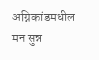अग्निकांडमधील मन सुन्न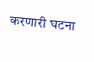करणारी घटना